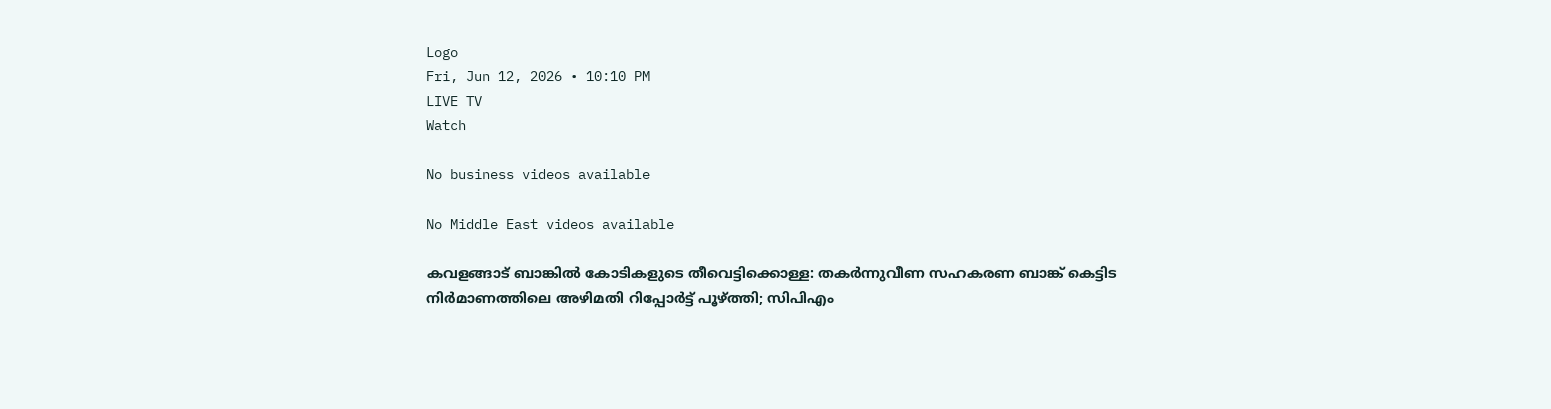Logo
Fri, Jun 12, 2026 • 10:10 PM
LIVE TV
Watch

No business videos available

No Middle East videos available

കവളങ്ങാട് ബാങ്കില്‍ കോടികളുടെ തീവെട്ടിക്കൊള്ള: തകര്‍ന്നുവീണ സഹകരണ ബാങ്ക് കെട്ടിട നിര്‍മാണത്തിലെ അഴിമതി റിപ്പോര്‍ട്ട് പൂഴ്ത്തി; സിപിഎം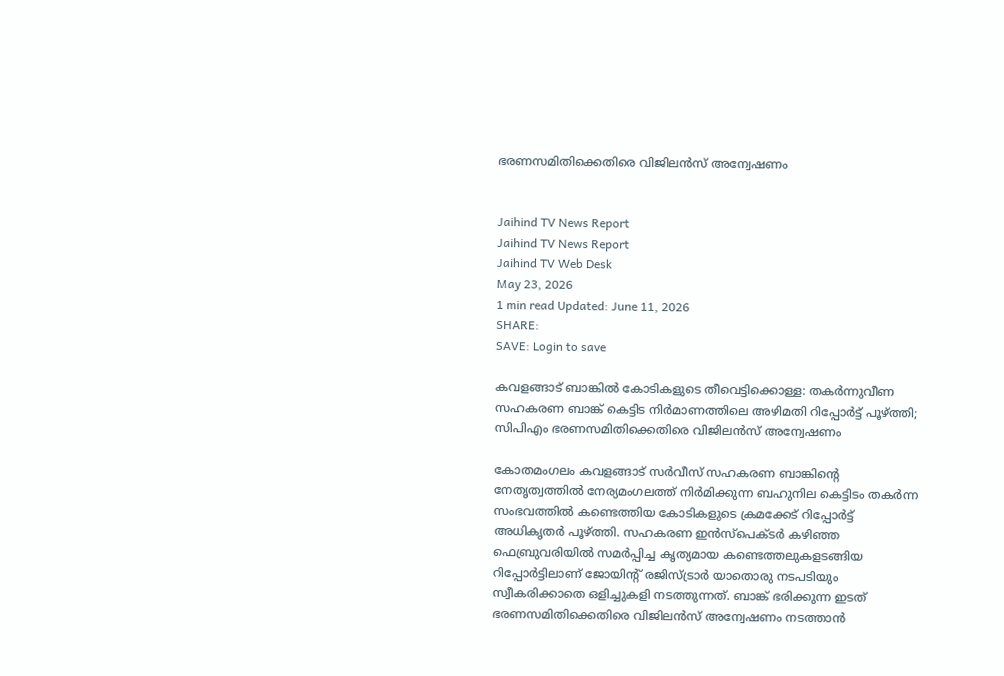ഭരണസമിതിക്കെതിരെ വിജിലന്‍സ് അന്വേഷണം


Jaihind TV News Report
Jaihind TV News Report
Jaihind TV Web Desk
May 23, 2026
1 min read Updated: June 11, 2026
SHARE:
SAVE: Login to save

കവളങ്ങാട് ബാങ്കില്‍ കോടികളുടെ തീവെട്ടിക്കൊള്ള: തകര്‍ന്നുവീണ സഹകരണ ബാങ്ക് കെട്ടിട നിര്‍മാണത്തിലെ അഴിമതി റിപ്പോര്‍ട്ട് പൂഴ്ത്തി; സിപിഎം ഭരണസമിതിക്കെതിരെ വിജിലന്‍സ് അന്വേഷണം

കോതമംഗലം കവളങ്ങാട് സർവീസ് സഹകരണ ബാങ്കിന്റെ നേതൃത്വത്തിൽ നേര്യമംഗലത്ത് നിർമിക്കുന്ന ബഹുനില കെട്ടിടം തകർന്ന സംഭവത്തിൽ കണ്ടെത്തിയ കോടികളുടെ ക്രമക്കേട് റിപ്പോർട്ട് അധികൃതർ പൂഴ്ത്തി. സഹകരണ ഇൻസ്പെക്ടർ കഴിഞ്ഞ ഫെബ്രുവരിയിൽ സമർപ്പിച്ച കൃത്യമായ കണ്ടെത്തലുകളടങ്ങിയ റിപ്പോർട്ടിലാണ് ജോയിന്റ് രജിസ്ട്രാർ യാതൊരു നടപടിയും സ്വീകരിക്കാതെ ഒളിച്ചുകളി നടത്തുന്നത്. ബാങ്ക് ഭരിക്കുന്ന ഇടത് ഭരണസമിതിക്കെതിരെ വിജിലൻസ് അന്വേഷണം നടത്താൻ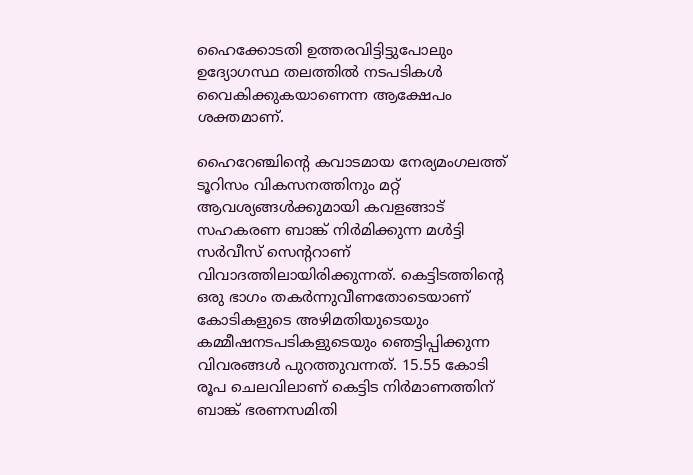ഹൈക്കോടതി ഉത്തരവിട്ടിട്ടുപോലും ഉദ്യോഗസ്ഥ തലത്തിൽ നടപടികൾ വൈകിക്കുകയാണെന്ന ആക്ഷേപം ശക്തമാണ്.

ഹൈറേഞ്ചിന്റെ കവാടമായ നേര്യമംഗലത്ത് ടൂറിസം വികസനത്തിനും മറ്റ് ആവശ്യങ്ങൾക്കുമായി കവളങ്ങാട് സഹകരണ ബാങ്ക് നിർമിക്കുന്ന മൾട്ടി സർവീസ് സെന്ററാണ് വിവാദത്തിലായിരിക്കുന്നത്. കെട്ടിടത്തിന്റെ ഒരു ഭാഗം തകർന്നുവീണതോടെയാണ് കോടികളുടെ അഴിമതിയുടെയും കമ്മീഷനടപടികളുടെയും ഞെട്ടിപ്പിക്കുന്ന വിവരങ്ങൾ പുറത്തുവന്നത്. 15.55 കോടി രൂപ ചെലവിലാണ് കെട്ടിട നിർമാണത്തിന് ബാങ്ക് ഭരണസമിതി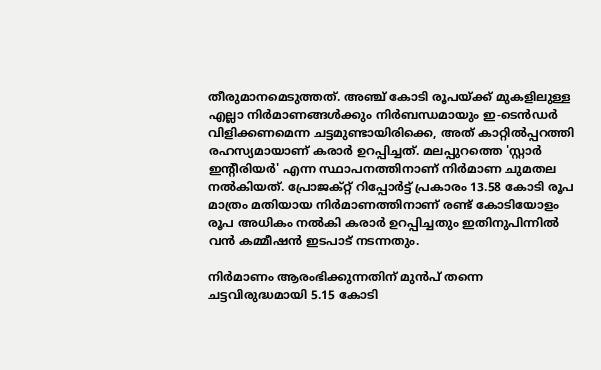തീരുമാനമെടുത്തത്. അഞ്ച് കോടി രൂപയ്ക്ക് മുകളിലുള്ള എല്ലാ നിർമാണങ്ങൾക്കും നിർബന്ധമായും ഇ-ടെൻഡർ വിളിക്കണമെന്ന ചട്ടമുണ്ടായിരിക്കെ, അത് കാറ്റിൽപ്പറത്തി രഹസ്യമായാണ് കരാർ ഉറപ്പിച്ചത്. മലപ്പുറത്തെ 'സ്റ്റാർ ഇന്റീരിയർ' എന്ന സ്ഥാപനത്തിനാണ് നിർമാണ ചുമതല നൽകിയത്. പ്രോജക്റ്റ് റിപ്പോർട്ട് പ്രകാരം 13.58 കോടി രൂപ മാത്രം മതിയായ നിർമാണത്തിനാണ് രണ്ട് കോടിയോളം രൂപ അധികം നൽകി കരാർ ഉറപ്പിച്ചതും ഇതിനുപിന്നിൽ വൻ കമ്മീഷൻ ഇടപാട് നടന്നതും.

നിർമാണം ആരംഭിക്കുന്നതിന് മുൻപ് തന്നെ ചട്ടവിരുദ്ധമായി 5.15 കോടി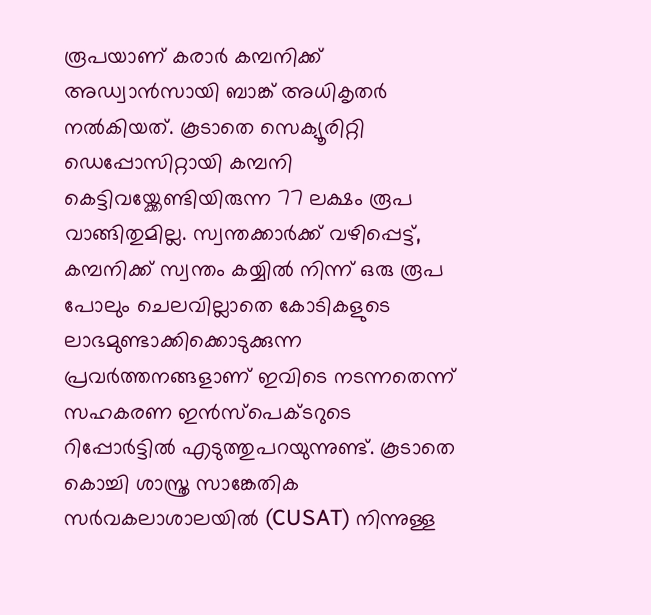രൂപയാണ് കരാർ കമ്പനിക്ക് അഡ്വാൻസായി ബാങ്ക് അധികൃതർ നൽകിയത്. കൂടാതെ സെക്യൂരിറ്റി ഡെപ്പോസിറ്റായി കമ്പനി കെട്ടിവയ്ക്കേണ്ടിയിരുന്ന 77 ലക്ഷം രൂപ വാങ്ങിതുമില്ല. സ്വന്തക്കാർക്ക് വഴിപ്പെട്ട്, കമ്പനിക്ക് സ്വന്തം കയ്യിൽ നിന്ന് ഒരു രൂപ പോലും ചെലവില്ലാതെ കോടികളുടെ ലാഭമുണ്ടാക്കിക്കൊടുക്കുന്ന പ്രവർത്തനങ്ങളാണ് ഇവിടെ നടന്നതെന്ന് സഹകരണ ഇൻസ്പെക്ടറുടെ റിപ്പോർട്ടിൽ എടുത്തുപറയുന്നുണ്ട്. കൂടാതെ കൊച്ചി ശാസ്ത്ര സാങ്കേതിക സർവകലാശാലയിൽ (CUSAT) നിന്നുള്ള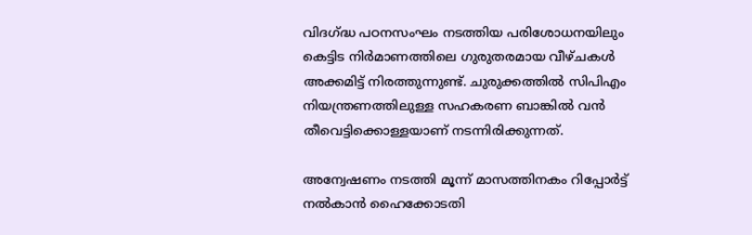വിദഗ്ദ്ധ പഠനസംഘം നടത്തിയ പരിശോധനയിലും കെട്ടിട നിർമാണത്തിലെ ഗുരുതരമായ വീഴ്ചകൾ അക്കമിട്ട് നിരത്തുന്നുണ്ട്. ചുരുക്കത്തിൽ സിപിഎം നിയന്ത്രണത്തിലുള്ള സഹകരണ ബാങ്കിൽ വൻ തീവെട്ടിക്കൊള്ളയാണ് നടന്നിരിക്കുന്നത്.

അന്വേഷണം നടത്തി മൂന്ന് മാസത്തിനകം റിപ്പോർട്ട് നൽകാൻ ഹൈക്കോടതി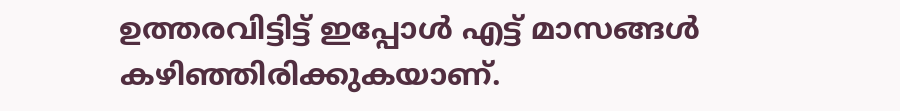ഉത്തരവിട്ടിട്ട് ഇപ്പോൾ എട്ട് മാസങ്ങൾ കഴിഞ്ഞിരിക്കുകയാണ്.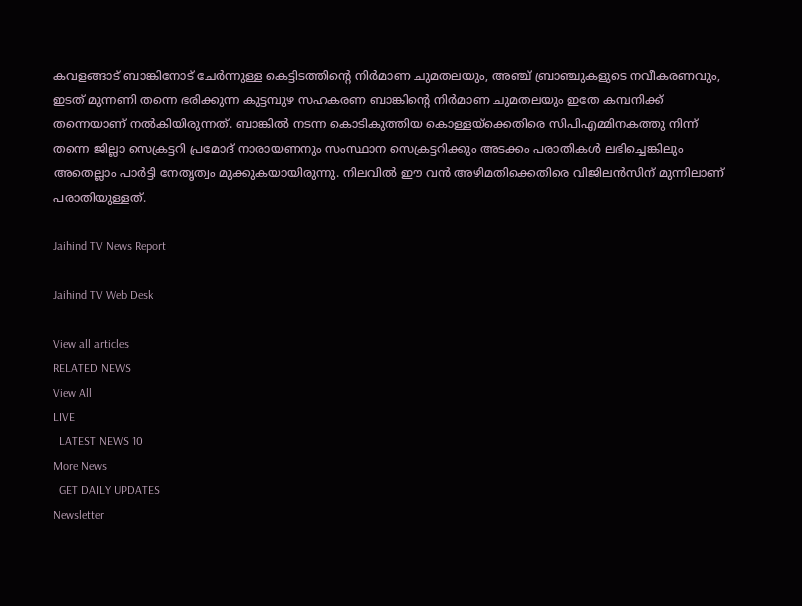കവളങ്ങാട് ബാങ്കിനോട് ചേർന്നുള്ള കെട്ടിടത്തിന്റെ നിർമാണ ചുമതലയും, അഞ്ച് ബ്രാഞ്ചുകളുടെ നവീകരണവും, ഇടത് മുന്നണി തന്നെ ഭരിക്കുന്ന കുട്ടമ്പുഴ സഹകരണ ബാങ്കിന്റെ നിർമാണ ചുമതലയും ഇതേ കമ്പനിക്ക് തന്നെയാണ് നൽകിയിരുന്നത്. ബാങ്കിൽ നടന്ന കൊടികുത്തിയ കൊള്ളയ്ക്കെതിരെ സിപിഎമ്മിനകത്തു നിന്ന് തന്നെ ജില്ലാ സെക്രട്ടറി പ്രമോദ് നാരായണനും സംസ്ഥാന സെക്രട്ടറിക്കും അടക്കം പരാതികൾ ലഭിച്ചെങ്കിലും അതെല്ലാം പാർട്ടി നേതൃത്വം മുക്കുകയായിരുന്നു. നിലവിൽ ഈ വൻ അഴിമതിക്കെതിരെ വിജിലൻസിന് മുന്നിലാണ് പരാതിയുള്ളത്.

Jaihind TV News Report

Jaihind TV Web Desk

View all articles
RELATED NEWS
View All
LIVE
  LATEST NEWS 10
More News
  GET DAILY UPDATES
Newsletter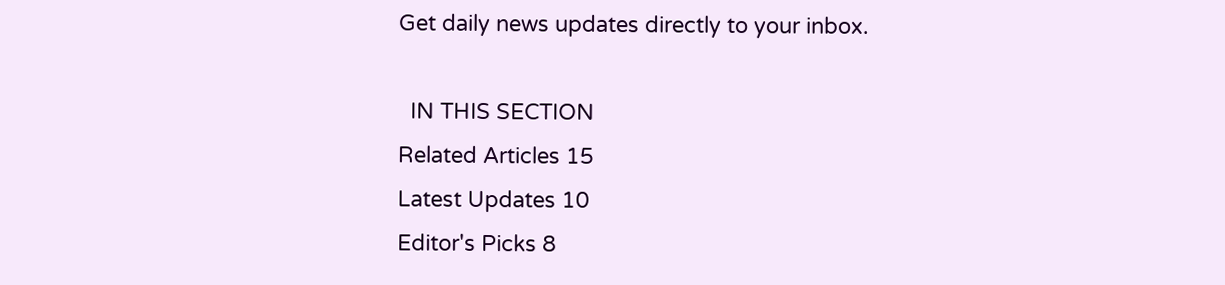Get daily news updates directly to your inbox.

  IN THIS SECTION
Related Articles 15
Latest Updates 10
Editor's Picks 8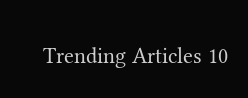Trending Articles 10